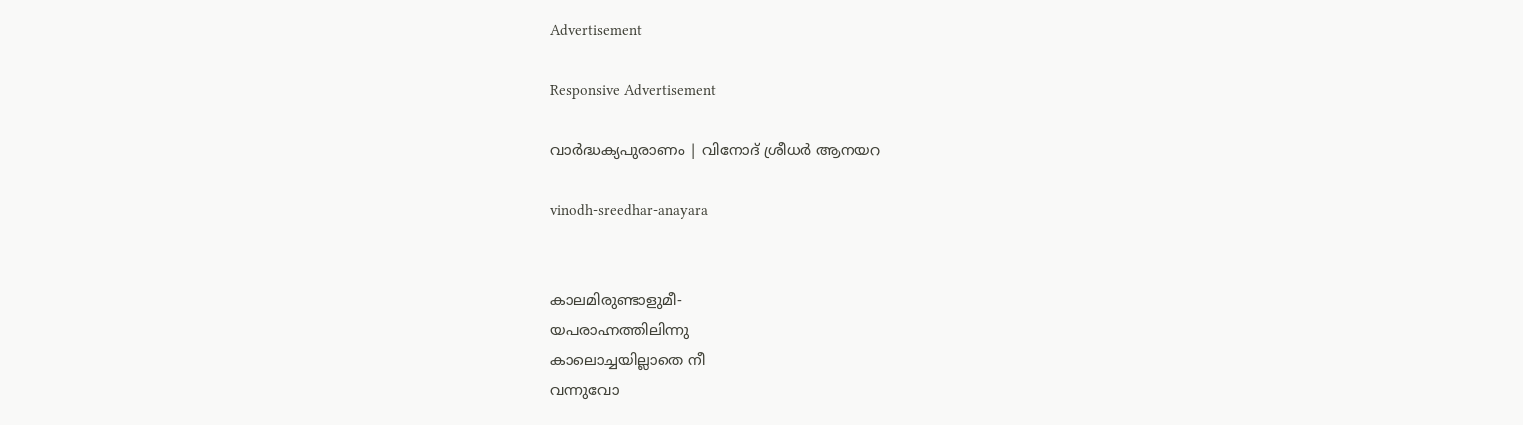Advertisement

Responsive Advertisement

വാര്‍ദ്ധക്യപുരാണം | വിനോദ് ശ്രീധര്‍ ആനയറ

vinodh-sreedhar-anayara


കാലമിരുണ്ടാളുമീ-
യപരാഹ്നത്തിലിന്നു
കാലൊച്ചയില്ലാതെ നീ
വന്നുവോ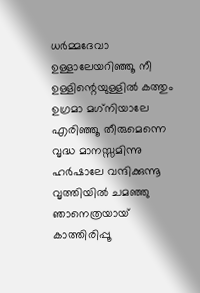ധര്‍മ്മദേവാ
ഉള്ളാലേയറിഞ്ഞൂ നീ
ഉള്ളിന്റെയുള്ളില്‍ കത്തും
ഉഗ്രമാ മഗ്‌നിയാലേ
എരിഞ്ഞൂ തീരുമെന്നെ
വൃദ്ധ മാനസ്സമിന്നു
ഹര്‍ഷാലേ വന്ദിക്കുന്നൂ
വൃത്തിയില്‍ ചമഞ്ഞു
ഞാനെത്രയായ് കാത്തിരിപ്പൂ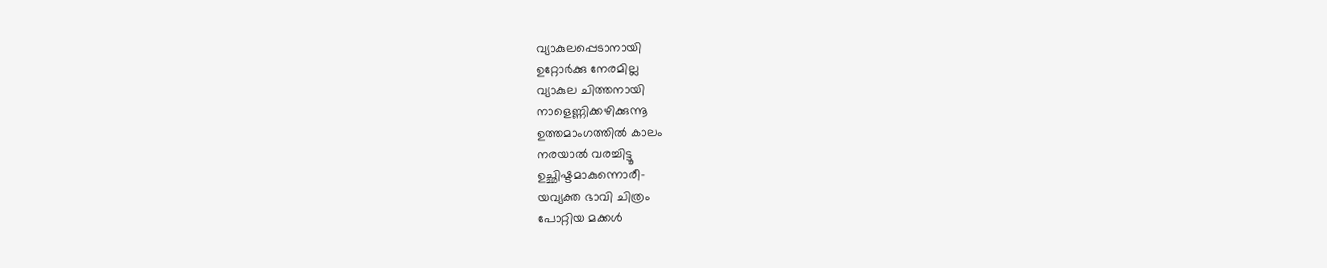വ്യാകുലപ്പെടാനായി
ഉറ്റോര്‍ക്കു നേരമില്ല
വ്യാകുല ചിത്തനായി
നാളെണ്ണിക്കഴിക്കുന്നൂ
ഉത്തമാംഗത്തില്‍ കാലം
നരയാല്‍ വരച്ചിട്ടൂ
ഉച്ഛിഷ്ടമാകുന്നൊരീ-
യവ്യക്ത ഭാവി ചിത്രം
പോറ്റിയ മക്കള്‍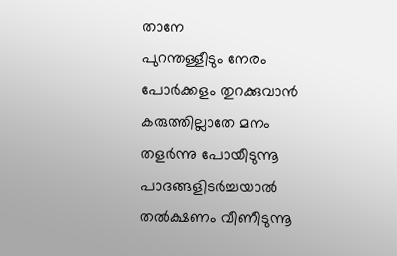താനേ
പുറന്തള്ളീടും നേരം
പോര്‍ക്കളം തുറക്കുവാന്‍
കരുത്തില്ലാതേ മനം
തളര്‍ന്നു പോയീടുന്നൂ
പാദങ്ങളിടര്‍ച്ചയാല്‍
തല്‍ക്ഷണം വീണീടുന്നൂ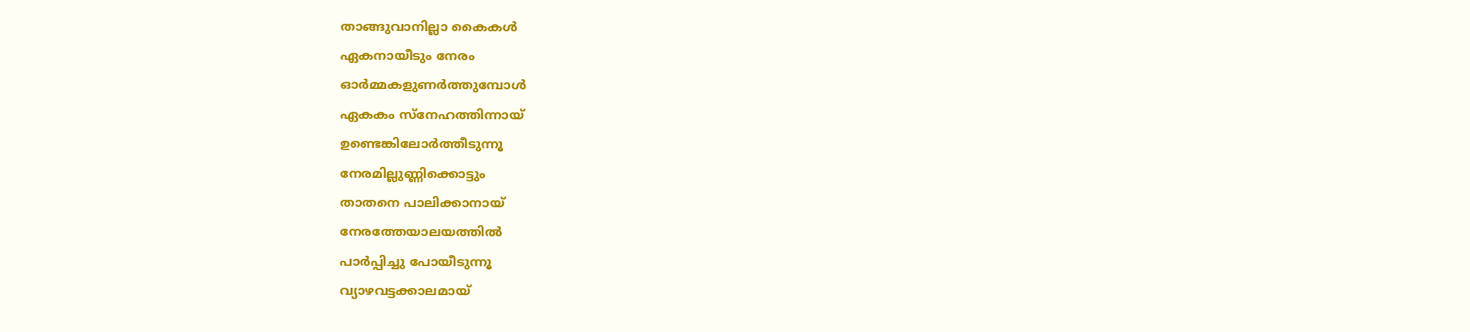താങ്ങുവാനില്ലാ കൈകള്‍
ഏകനായീടും നേരം
ഓര്‍മ്മകളുണര്‍ത്തുമ്പോള്‍
ഏകകം സ്‌നേഹത്തിന്നായ്
ഉണ്ടെങ്കിലോര്‍ത്തീടുന്നൂ
നേരമില്ലുണ്ണിക്കൊട്ടും
താതനെ പാലിക്കാനായ്
നേരത്തേയാലയത്തില്‍
പാര്‍പ്പിച്ചു പോയീടുന്നൂ
വ്യാഴവട്ടക്കാലമായ്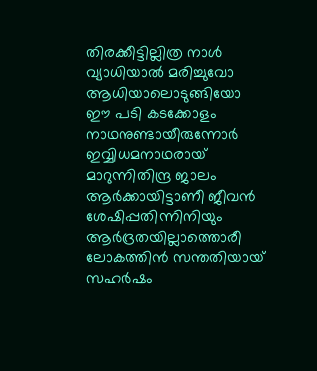തിരക്കീട്ടില്ലിത്ര നാള്‍
വ്യാധിയാല്‍ മരിച്ചുവോ
ആധിയാലൊടുങ്ങിയോ
ഈ പടി കടക്കോളം
നാഥനുണ്ടായീരുന്നോര്‍
ഇവ്വിധമനാഥരായ്
മാറുന്നിതിന്ദ്ര ജാലം
ആര്‍ക്കായിട്ടാണീ ജീവന്‍
ശേഷിപ്പതിന്നിനിയും
ആര്‍ദ്രതയില്ലാത്തൊരീ
ലോകത്തിന്‍ സന്തതിയായ്
സഹര്‍ഷം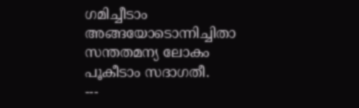ഗമിച്ചീടാം
അങ്ങയോടൊന്നിച്ചിതാ
സന്തതമന്യ ലോകം
പൂകീടാം സദാഗതീ.
---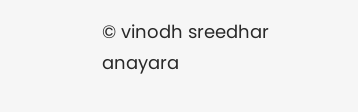© vinodh sreedhar anayara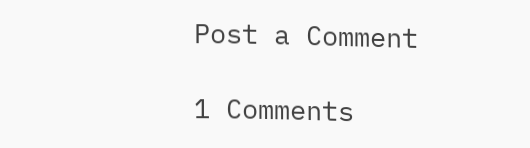Post a Comment

1 Comments